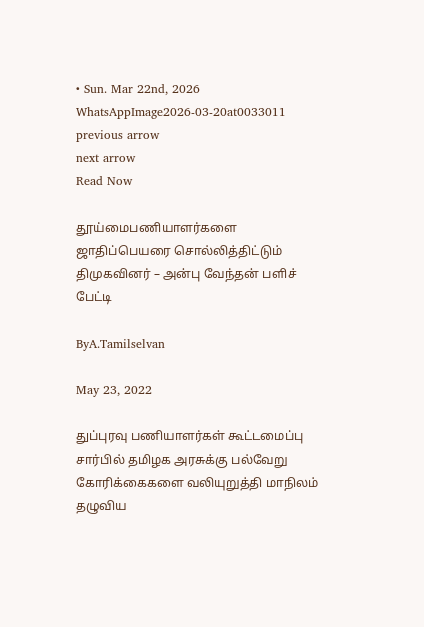• Sun. Mar 22nd, 2026
WhatsAppImage2026-03-20at0033011
previous arrow
next arrow
Read Now

தூய்மைபணியாளர்களை ஜாதிப்பெயரை சொல்லித்திட்டும் திமுகவினர் – அன்பு வேந்தன் பளிச் பேட்டி

ByA.Tamilselvan

May 23, 2022

துப்புரவு பணியாளர்கள் கூட்டமைப்பு சார்பில் தமிழக அரசுக்கு பல்வேறு கோரிக்கைகளை வலியுறுத்தி மாநிலம் தழுவிய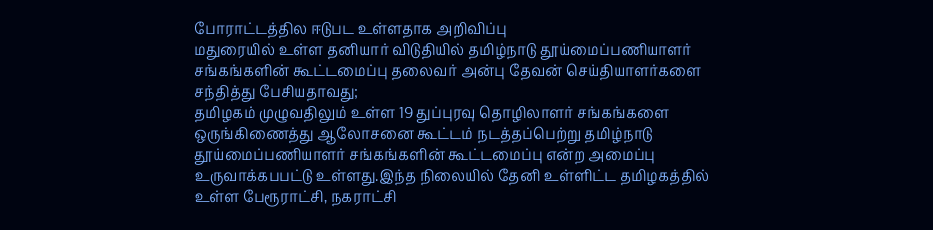போராட்டத்தில ஈடுபட உள்ளதாக அறிவிப்பு
மதுரையில் உள்ள தனியார் விடுதியில் தமிழ்நாடு தூய்மைப்பணியாளர் சங்கங்களின் கூட்டமைப்பு தலைவர் அன்பு தேவன் செய்தியாளர்களை சந்தித்து பேசியதாவது;
தமிழகம் முழுவதிலும் உள்ள 19 துப்புரவு தொழிலாளர் சங்கங்களை ஒருங்கிணைத்து ஆலோசனை கூட்டம் நடத்தப்பெற்று தமிழ்நாடு தூய்மைப்பணியாளர் சங்கங்களின் கூட்டமைப்பு என்ற அமைப்பு உருவாக்கபபட்டு உள்ளது.இந்த நிலையில் தேனி உள்ளிட்ட தமிழகத்தில் உள்ள பேரூராட்சி, நகராட்சி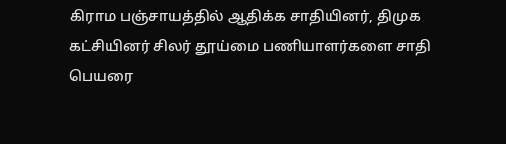கிராம பஞ்சாயத்தில் ஆதிக்க சாதியினர், திமுக கட்சியினர் சிலர் தூய்மை பணியாளர்களை சாதி பெயரை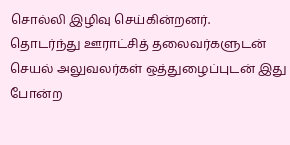சொல்லி இழிவு செய்கின்றனர்.
தொடர்ந்து ஊராட்சித் தலைவர்களுடன் செயல் அலுவலர்கள் ஒத்துழைப்புடன் இது போன்ற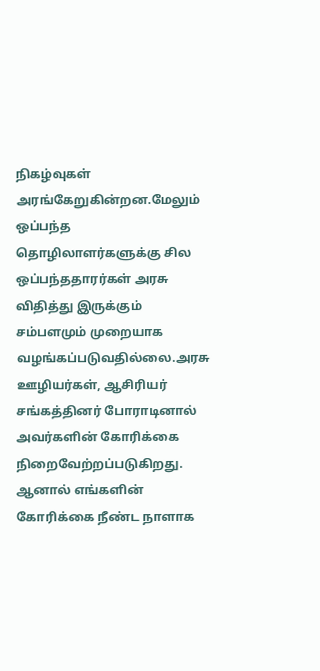நிகழ்வுகள் அரங்கேறுகின்றன.மேலும் ஒப்பந்த தொழிலாளர்களுக்கு சில ஒப்பந்ததாரர்கள் அரசு விதித்து இருக்கும் சம்பளமும் முறையாக வழங்கப்படுவதில்லை.அரசு ஊழியர்கள், ஆசிரியர் சங்கத்தினர் போராடினால் அவர்களின் கோரிக்கை நிறைவேற்றப்படுகிறது. ஆனால் எங்களின் கோரிக்கை நீண்ட நாளாக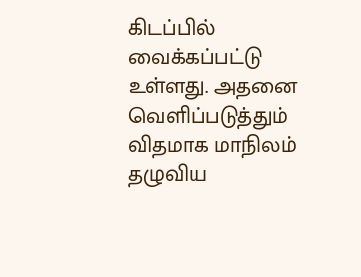கிடப்பில் வைக்கப்பட்டு உள்ளது. அதனை வெளிப்படுத்தும் விதமாக மாநிலம் தழுவிய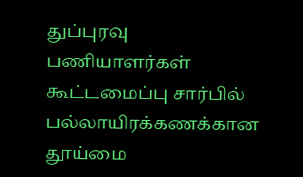துப்புரவு பணியாளர்கள் கூட்டமைப்பு சார்பில் பல்லாயிரக்கணக்கான தூய்மை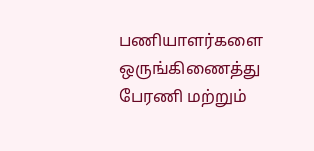பணியாளர்களை ஒருங்கிணைத்து பேரணி மற்றும்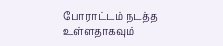போராட்டம் நடத்த உள்ளதாகவும்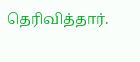தெரிவித்தார்.